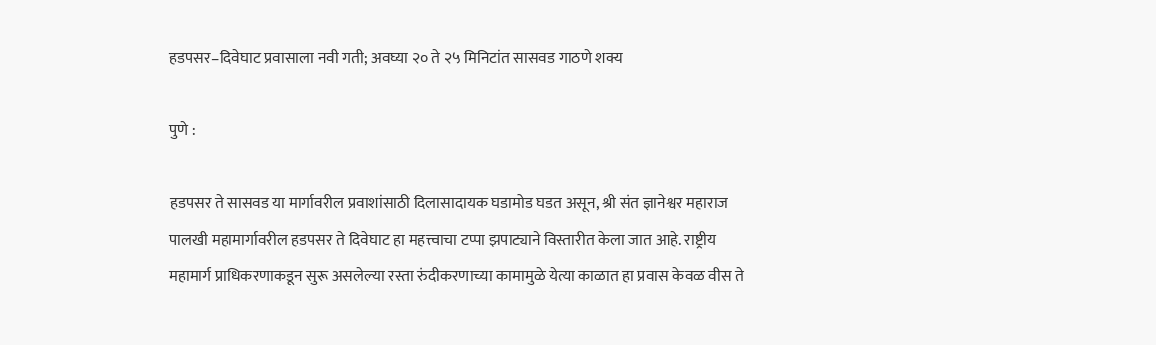हडपसर–दिवेघाट प्रवासाला नवी गती; अवघ्या २० ते २५ मिनिटांत सासवड गाठणे शक्य

पुणे :

हडपसर ते सासवड या मार्गावरील प्रवाशांसाठी दिलासादायक घडामोड घडत असून, श्री संत ज्ञानेश्वर महाराज पालखी महामार्गावरील हडपसर ते दिवेघाट हा महत्त्वाचा टप्पा झपाट्याने विस्तारीत केला जात आहे. राष्ट्रीय महामार्ग प्राधिकरणाकडून सुरू असलेल्या रस्ता रुंदीकरणाच्या कामामुळे येत्या काळात हा प्रवास केवळ वीस ते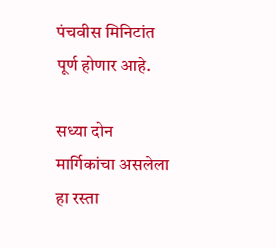पंचवीस मिनिटांत पूर्ण होणार आहे.

सध्या दोन मार्गिकांचा असलेला हा रस्ता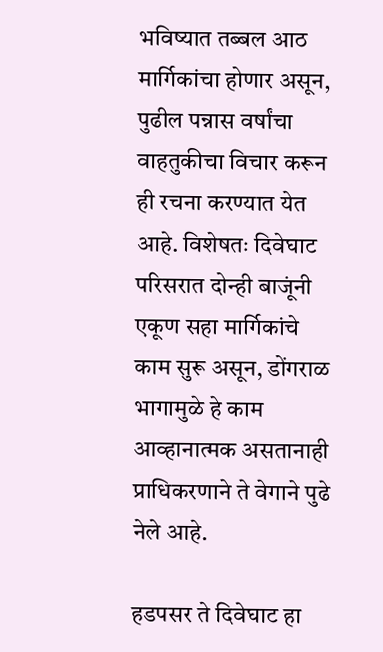भविष्यात तब्बल आठ मार्गिकांचा होणार असून, पुढील पन्नास वर्षांचा वाहतुकीचा विचार करून ही रचना करण्यात येत आहे. विशेषतः दिवेघाट परिसरात दोन्ही बाजूंनी एकूण सहा मार्गिकांचे काम सुरू असून, डोंगराळ भागामुळे हे काम आव्हानात्मक असतानाही प्राधिकरणाने ते वेगाने पुढे नेले आहे.

हडपसर ते दिवेघाट हा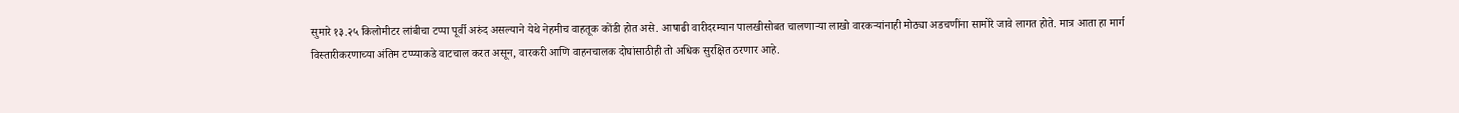सुमारे १३.२५ किलोमीटर लांबीचा टप्पा पूर्वी अरुंद असल्याने येथे नेहमीच वाहतूक कोंडी होत असे. आषाढी वारीदरम्यान पालखीसोबत चालणाऱ्या लाखो वारकऱ्यांनाही मोठ्या अडचणींना सामोरे जावे लागत होते. मात्र आता हा मार्ग विस्तारीकरणाच्या अंतिम टप्प्याकडे वाटचाल करत असून, वारकरी आणि वाहनचालक दोघांसाठीही तो अधिक सुरक्षित ठरणार आहे.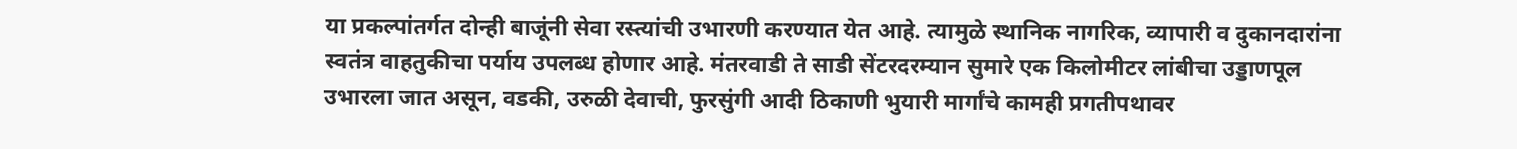या प्रकल्पांतर्गत दोन्ही बाजूंनी सेवा रस्त्यांची उभारणी करण्यात येत आहे. त्यामुळे स्थानिक नागरिक, व्यापारी व दुकानदारांना स्वतंत्र वाहतुकीचा पर्याय उपलब्ध होणार आहे. मंतरवाडी ते साडी सेंटरदरम्यान सुमारे एक किलोमीटर लांबीचा उड्डाणपूल उभारला जात असून, वडकी, उरुळी देवाची, फुरसुंगी आदी ठिकाणी भुयारी मार्गांचे कामही प्रगतीपथावर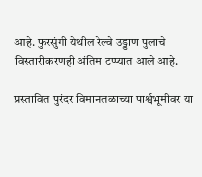आहे. फुरसुंगी येथील रेल्वे उड्डाण पुलाचे विस्तारीकरणही अंतिम टप्प्यात आले आहे.

प्रस्तावित पुरंदर विमानतळाच्या पार्श्वभूमीवर या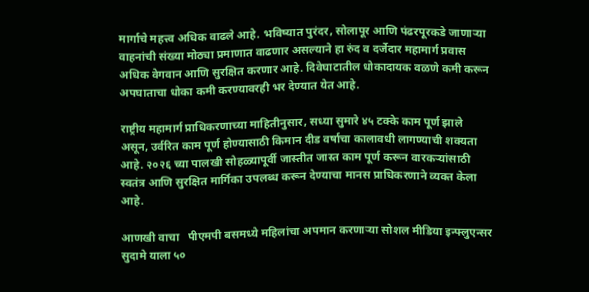मार्गाचे महत्त्व अधिक वाढले आहे. भविष्यात पुरंदर, सोलापूर आणि पंढरपूरकडे जाणाऱ्या वाहनांची संख्या मोठ्या प्रमाणात वाढणार असल्याने हा रुंद व दर्जेदार महामार्ग प्रवास अधिक वेगवान आणि सुरक्षित करणार आहे. दिवेघाटातील धोकादायक वळणे कमी करून अपघाताचा धोका कमी करण्यावरही भर देण्यात येत आहे.

राष्ट्रीय महामार्ग प्राधिकरणाच्या माहितीनुसार, सध्या सुमारे ४५ टक्के काम पूर्ण झाले असून, उर्वरित काम पूर्ण होण्यासाठी किमान दीड वर्षाचा कालावधी लागण्याची शक्यता आहे. २०२६ च्या पालखी सोहळ्यापूर्वी जास्तीत जास्त काम पूर्ण करून वारकऱ्यांसाठी स्वतंत्र आणि सुरक्षित मार्गिका उपलब्ध करून देण्याचा मानस प्राधिकरणाने व्यक्त केला आहे.

आणखी वाचा   पीएमपी बसमध्ये महिलांचा अपमान करणाऱ्या सोशल मीडिया इन्फ्लुएन्सर सुदामे याला ५०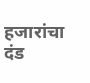हजारांचा दंड